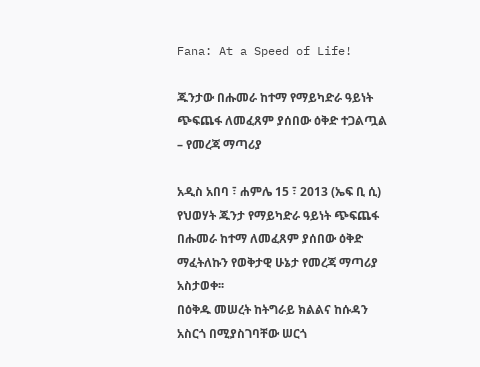Fana: At a Speed of Life!

ጁንታው በሑመራ ከተማ የማይካድራ ዓይነት ጭፍጨፋ ለመፈጸም ያሰበው ዕቅድ ተጋልጧል – የመረጃ ማጣሪያ

አዲስ አበባ ፣ ሐምሌ 15 ፣ 2013 (ኤፍ ቢ ሲ) የህወሃት ጁንታ የማይካድራ ዓይነት ጭፍጨፋ በሑመራ ከተማ ለመፈጸም ያሰበው ዕቅድ ማፈትለኩን የወቅታዊ ሁኔታ የመረጃ ማጣሪያ አስታወቀ፡፡
በዕቅዱ መሠረት ከትግራይ ክልልና ከሱዳን አስርጎ በሚያስገባቸው ሠርጎ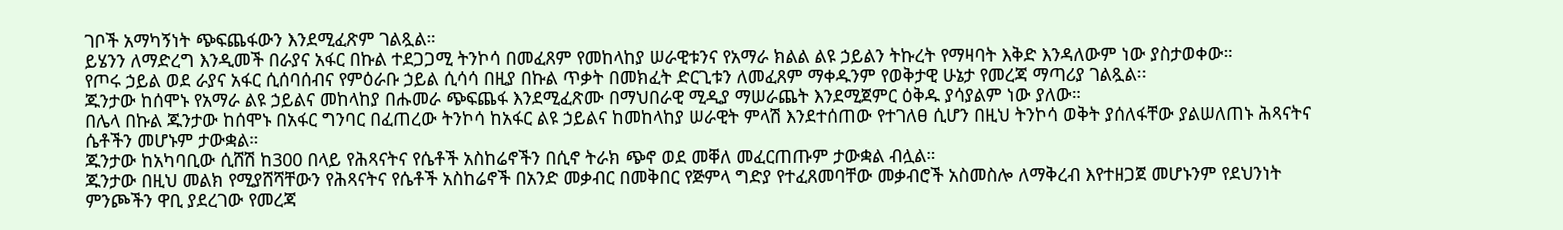ገቦች አማካኝነት ጭፍጨፋውን እንደሚፈጽም ገልጿል።
ይሄንን ለማድረግ እንዲመች በራያና አፋር በኩል ተደጋጋሚ ትንኮሳ በመፈጸም የመከላከያ ሠራዊቱንና የአማራ ክልል ልዩ ኃይልን ትኩረት የማዛባት እቅድ እንዳለውም ነው ያስታወቀው።
የጦሩ ኃይል ወደ ራያና አፋር ሲሰባሰብና የምዕራቡ ኃይል ሲሳሳ በዚያ በኩል ጥቃት በመክፈት ድርጊቱን ለመፈጸም ማቀዱንም የወቅታዊ ሁኔታ የመረጃ ማጣሪያ ገልጿል፡፡
ጁንታው ከሰሞኑ የአማራ ልዩ ኃይልና መከላከያ በሑመራ ጭፍጨፋ እንደሚፈጽሙ በማህበራዊ ሚዲያ ማሠራጨት እንደሚጀምር ዕቅዱ ያሳያልም ነው ያለው።
በሌላ በኩል ጁንታው ከሰሞኑ በአፋር ግንባር በፈጠረው ትንኮሳ ከአፋር ልዩ ኃይልና ከመከላከያ ሠራዊት ምላሽ እንደተሰጠው የተገለፀ ሲሆን በዚህ ትንኮሳ ወቅት ያሰለፋቸው ያልሠለጠኑ ሕጻናትና ሴቶችን መሆኑም ታውቋል።
ጁንታው ከአካባቢው ሲሸሽ ከ300 በላይ የሕጻናትና የሴቶች አስከሬኖችን በሲኖ ትራክ ጭኖ ወደ መቐለ መፈርጠጡም ታውቋል ብሏል።
ጁንታው በዚህ መልክ የሚያሸሻቸውን የሕጻናትና የሴቶች አስከሬኖች በአንድ መቃብር በመቅበር የጅምላ ግድያ የተፈጸመባቸው መቃብሮች አስመስሎ ለማቅረብ እየተዘጋጀ መሆኑንም የደህንነት ምንጮችን ዋቢ ያደረገው የመረጃ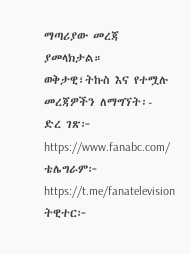ማጣሪያው መረጃ ያመላክታል።
ወቅታዊ፣ትኩስ እና የተሟሉ መረጃዎችን ለማግኘት፡-
ድረ ገጽ፦ https://www.fanabc.com/
ቴሌግራም፦ https://t.me/fanatelevision
ትዊተር፦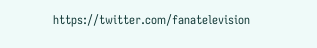https://twitter.com/fanatelevision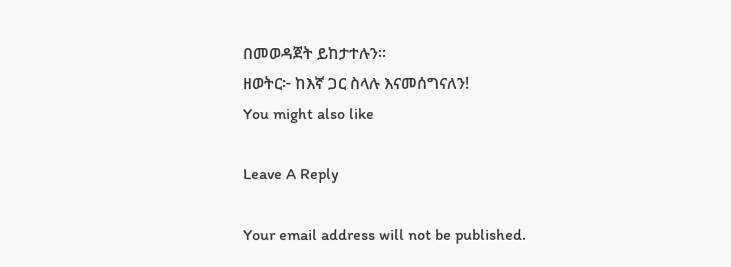በመወዳጀት ይከታተሉን፡፡
ዘወትር፦ ከእኛ ጋር ስላሉ እናመሰግናለን!
You might also like

Leave A Reply

Your email address will not be published.